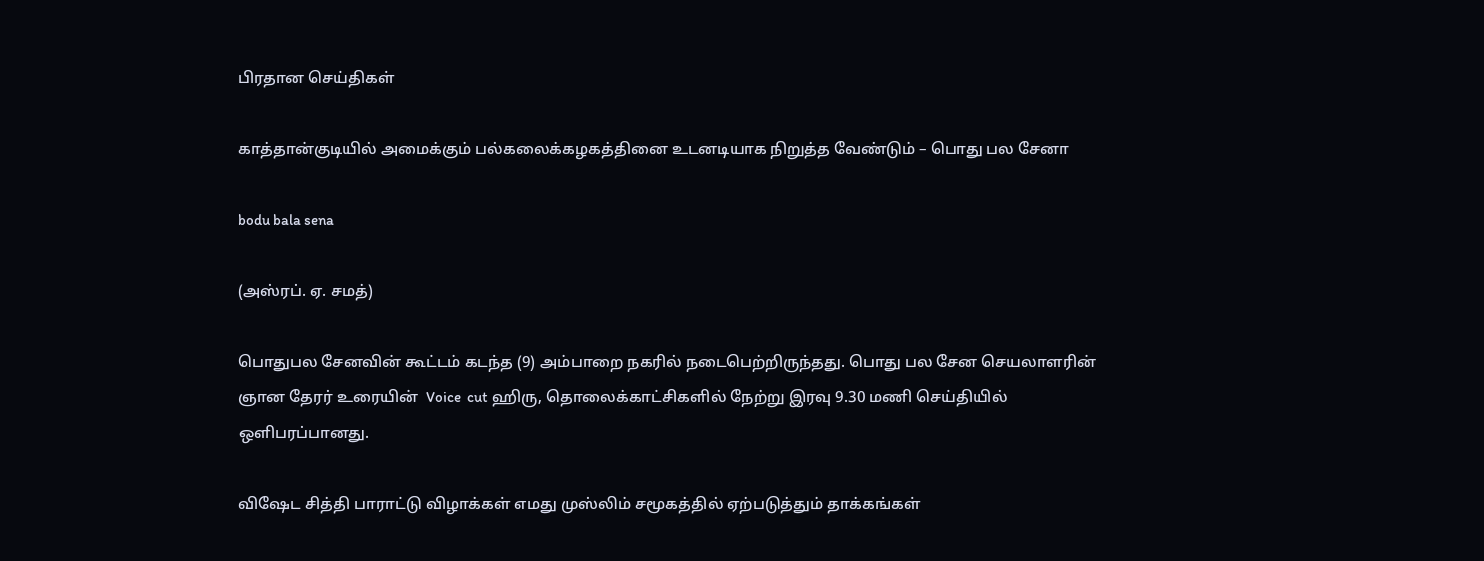பிரதான செய்திகள்

காத்தான்குடியில் அமைக்கும் பல்கலைக்கழகத்தினை உடனடியாக நிறுத்த வேண்டும் – பொது பல சேனா

bodu bala sena

(அஸ்ரப். ஏ. சமத்)

பொதுபல சேனவின் கூட்டம் கடந்த (9) அம்பாறை நகரில் நடைபெற்றிருந்தது. பொது பல சேன செயலாளரின் ஞான தேரர் உரையின்  Voice  cut ஹிரு, தொலைக்காட்சிகளில் நேற்று இரவு 9.30 மணி செய்தியில் ஒளிபரப்பானது.

விஷேட சித்தி பாராட்டு விழாக்கள் எமது முஸ்லிம் சமூகத்தில் ஏற்படுத்தும் தாக்கங்கள்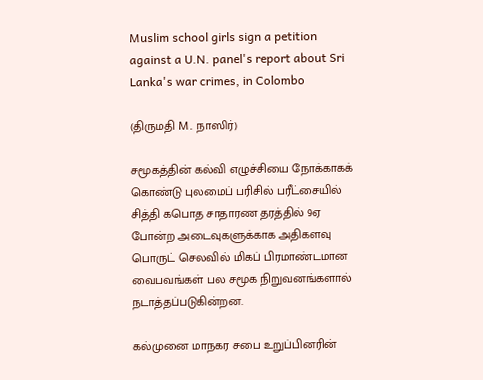Muslim school girls sign a petition against a U.N. panel's report about Sri Lanka's war crimes, in Colombo

(திருமதி M. நாஸிர்)

சமூகத்தின் கல்வி எழுச்சியை நோக்காகக் கொண்டு புலமைப் பரிசில் பரீட்சையில் சித்தி கபொத சாதாரண தரத்தில் 9ஏ போன்ற அடைவுகளுக்காக அதிகளவு பொருட் செலவில் மிகப் பிரமாண்டமான வைபவங்கள் பல சமூக நிறுவனங்களால் நடாத்தப்படுகின்றன.

கல்முனை மாநகர சபை உறுப்பினரின்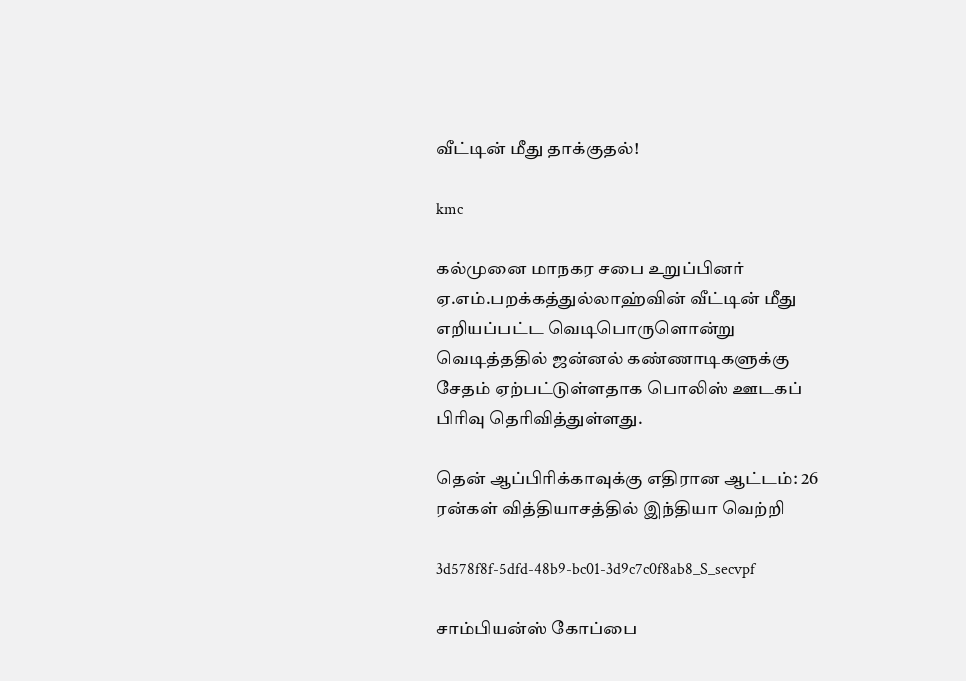வீட்டின் மீது தாக்குதல்!

kmc

கல்முனை மாநகர சபை உறுப்பினர் ஏ.எம்.பறக்கத்துல்லாஹ்வின் வீட்டின் மீது எறியப்பட்ட வெடிபொருளொன்று வெடித்ததில் ஜன்னல் கண்ணாடிகளுக்கு சேதம் ஏற்பட்டுள்ளதாக பொலிஸ் ஊடகப் பிரிவு தெரிவித்துள்ளது.

தென் ஆப்பிரிக்காவுக்கு எதிரான ஆட்டம்: 26 ரன்கள் வித்தியாசத்தில் இந்தியா வெற்றி

3d578f8f-5dfd-48b9-bc01-3d9c7c0f8ab8_S_secvpf

சாம்பியன்ஸ் கோப்பை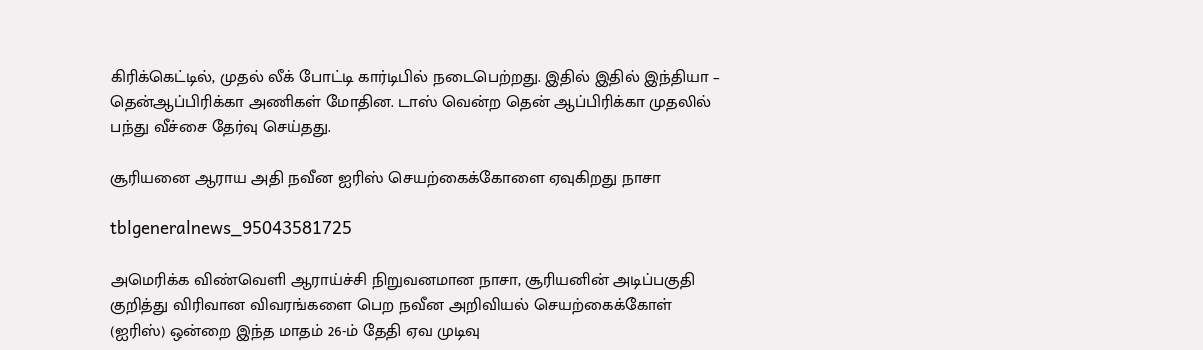கிரிக்கெட்டில், முதல் லீக் போட்டி கார்டிபில் நடைபெற்றது. இதில் இதில் இந்தியா – தென்ஆப்பிரிக்கா அணிகள் மோதின. டாஸ் வென்ற தென் ஆப்பிரிக்கா முதலில் பந்து வீச்சை தேர்வு செய்தது.

சூரியனை ஆராய அதி நவீன ஐரிஸ் செயற்கைக்கோளை ஏவுகிறது நாசா

tblgeneralnews_95043581725

அமெரிக்க விண்வெளி ஆராய்ச்சி நிறுவனமான நாசா, சூரியனின் அடிப்பகுதி குறித்து விரிவான விவரங்களை பெற நவீன அறிவியல் செயற்கைக்கோள் (ஐரிஸ்) ஒன்றை இந்த மாதம் 26-ம் தேதி ஏவ முடிவு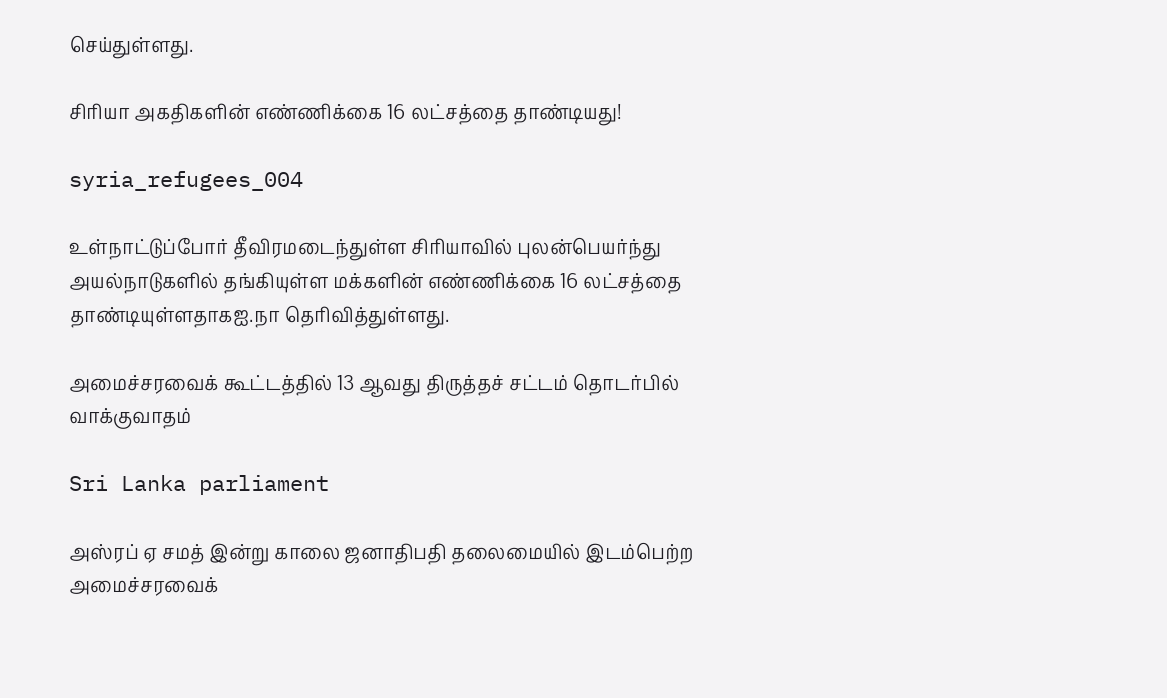செய்துள்ளது.

சிரியா அகதிகளின் எண்ணிக்கை 16 லட்சத்தை தாண்டியது!

syria_refugees_004

உள்நாட்டுப்போர் தீவிரமடைந்துள்ள சிரியாவில் புலன்பெயர்ந்து அயல்நாடுகளில் தங்கியுள்ள மக்களின் எண்ணிக்கை 16 லட்சத்தை தாண்டியுள்ளதாகஐ.நா தெரிவித்துள்ளது.

அமைச்சரவைக் கூட்டத்தில் 13 ஆவது திருத்தச் சட்டம் தொடர்பில் வாக்குவாதம்

Sri Lanka parliament

அஸ்ரப் ஏ சமத் இன்று காலை ஜனாதிபதி தலைமையில் இடம்பெற்ற அமைச்சரவைக்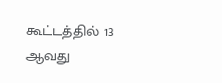கூட்டத்தில் 13 ஆவது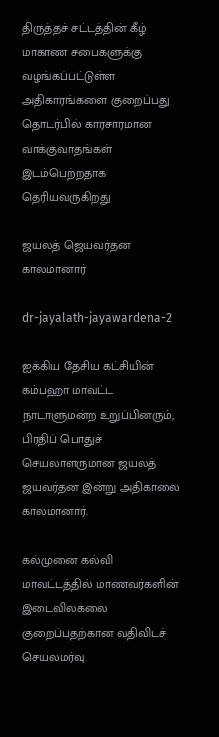திருத்தச் சட்டத்தின் கீழ் மாகாண சபைகளுக்கு வழங்கப்பட்டுள்ள அதிகாரங்களை குறைப்பது தொடர்பில் காரசாரமான வாக்குவாதங்கள் இடம்பெற்றதாக தெரியவருகிறது

ஜயலத் ஜெயவர்தன காலமானார்

dr-jayalath-jayawardena-2

ஐக்கிய தேசிய கட்சியின் கம்பஹா மாவட்ட நாடாளுமன்ற உறுப்பினரும், பிரதிப் பொதுச் செயலாளருமான ஜயலத் ஜயவர்தன இன்று அதிகாலை காலமானார்.

கல்முனை கல்வி மாவட்டத்தில் மாணவர்களின் இடைவிலகலை குறைப்பதற்கான வதிவிடச் செயலமர்வு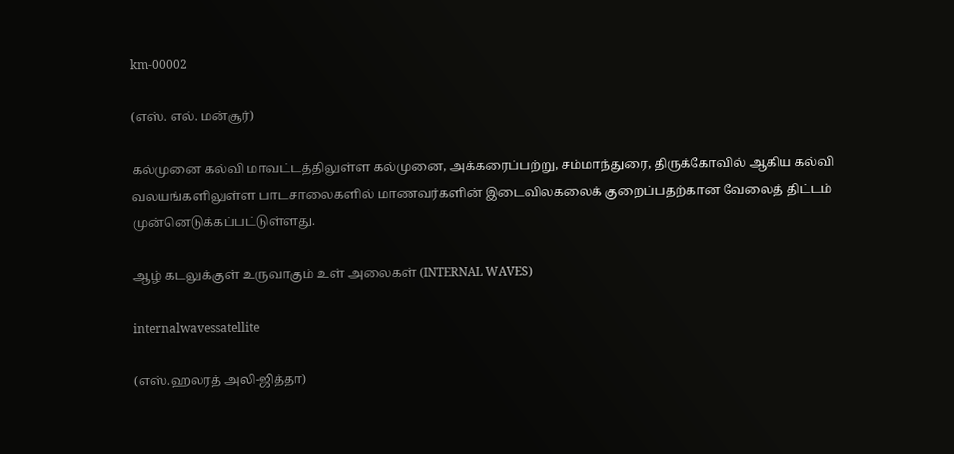km-00002

(எஸ். எல். மன்சூர்)

கல்முனை கல்வி மாவட்டத்திலுள்ள கல்முனை, அக்கரைப்பற்று, சம்மாந்துரை, திருக்கோவில் ஆகிய கல்வி வலயங்களிலுள்ள பாடசாலைகளில் மாணவர்களின் இடைவிலகலைக் குறைப்பதற்கான வேலைத் திட்டம் முன்னெடுக்கப்பட்டுள்ளது.

ஆழ் கடலுக்குள் உருவாகும் உள் அலைகள் (INTERNAL WAVES)

internalwavessatellite

(எஸ்.ஹலரத் அலி-ஜித்தா)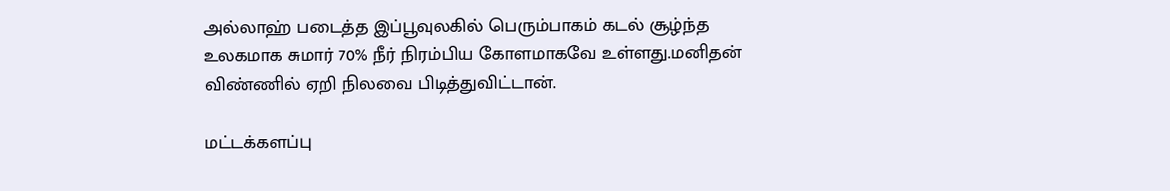அல்லாஹ் படைத்த இப்பூவுலகில் பெரும்பாகம் கடல் சூழ்ந்த உலகமாக சுமார் 70% நீர் நிரம்பிய கோளமாகவே உள்ளது.மனிதன் விண்ணில் ஏறி நிலவை பிடித்துவிட்டான்.

மட்டக்களப்பு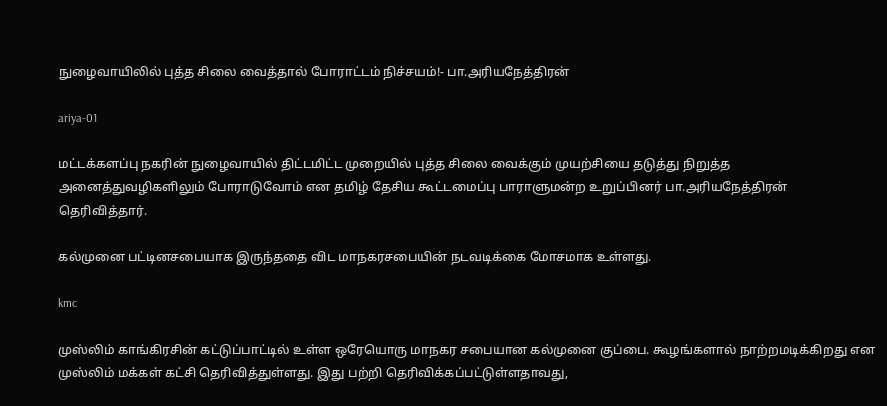நுழைவாயிலில் புத்த சிலை வைத்தால் போராட்டம் நிச்சயம்!- பா.அரியநேத்திரன்

ariya-01

மட்டக்களப்பு நகரின் நுழைவாயில் திட்டமிட்ட முறையில் புத்த சிலை வைக்கும் முயற்சியை தடுத்து நிறுத்த அனைத்துவழிகளிலும் போராடுவோம் என தமிழ் தேசிய கூட்டமைப்பு பாராளுமன்ற உறுப்பினர் பா.அரியநேத்திரன் தெரிவித்தார்.

கல்முனை பட்டினசபையாக இருந்ததை விட மாநகரசபையின் நடவடிக்கை மோசமாக உள்ளது.

kmc

முஸ்லிம் காங்கிரசின் கட்டுப்பாட்டில் உள்ள ஒரேயொரு மாநகர சபையான கல்முனை குப்பை. கூழங்களால் நாற்றமடிக்கிறது என முஸ்லிம் மக்கள் கட்சி தெரிவித்துள்ளது. இது பற்றி தெரிவிக்கப்பட்டுள்ளதாவது,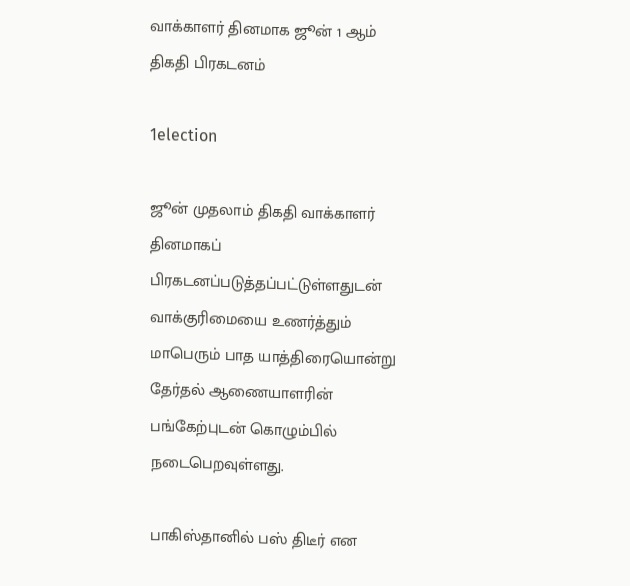வாக்காளர் தினமாக ஜூன் 1 ஆம் திகதி பிரகடனம்

1election

ஜூன் முதலாம் திகதி வாக்காளர் தினமாகப் பிரகடனப்படுத்தப்பட்டுள்ளதுடன் வாக்குரிமையை உணர்த்தும் மாபெரும் பாத யாத்திரையொன்று தேர்தல் ஆணையாளரின் பங்கேற்புடன் கொழும்பில் நடைபெறவுள்ளது.

பாகிஸ்தானில் பஸ் திடீர் என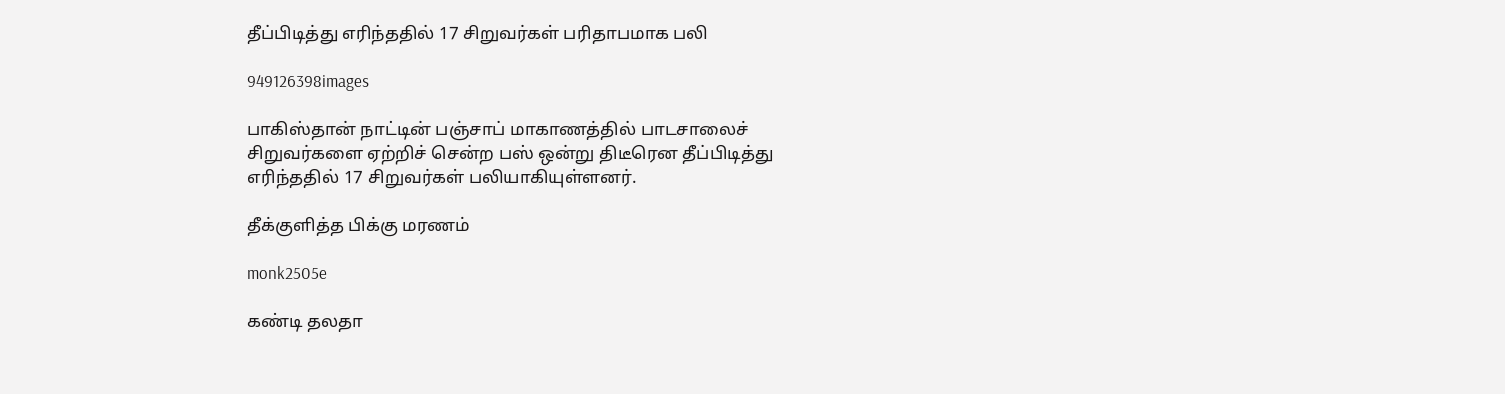தீப்பிடித்து எரிந்ததில் 17 சிறுவர்கள் பரிதாபமாக பலி

949126398images

பாகிஸ்தான் நாட்டின் பஞ்சாப் மாகாணத்தில் பாடசாலைச் சிறுவர்களை ஏற்றிச் சென்ற பஸ் ஒன்று திடீரென தீப்பிடித்து எரிந்ததில் 17 சிறுவர்கள் பலியாகியுள்ளனர்.

தீக்குளித்த பிக்கு மரணம்

monk2505e

கண்டி தலதா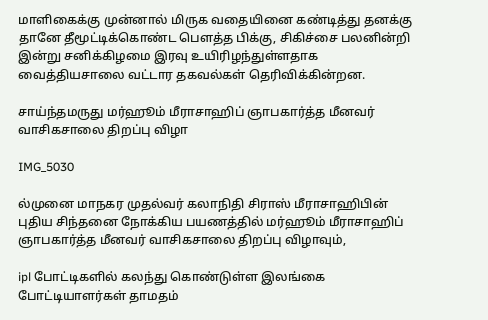மாளிகைக்கு முன்னால் மிருக வதையினை கண்டித்து தனக்கு தானே தீமூட்டிக்கொண்ட பௌத்த பிக்கு, சிகிச்சை பலனின்றி இன்று சனிக்கிழமை இரவு உயிரிழந்துள்ளதாக வைத்தியசாலை வட்டார தகவல்கள் தெரிவிக்கின்றன.

சாய்ந்தமருது மர்ஹூம் மீராசாஹிப் ஞாபகார்த்த மீனவர் வாசிகசாலை திறப்பு விழா

IMG_5030

ல்முனை மாநகர முதல்வர் கலாநிதி சிராஸ் மீராசாஹிபின் புதிய சிந்தனை நோக்கிய பயணத்தில் மர்ஹூம் மீராசாஹிப் ஞாபகார்த்த மீனவர் வாசிகசாலை திறப்பு விழாவும்,

ipl போட்டிகளில் கலந்து கொண்டுள்ள இலங்கை போட்டியாளர்கள் தாமதம்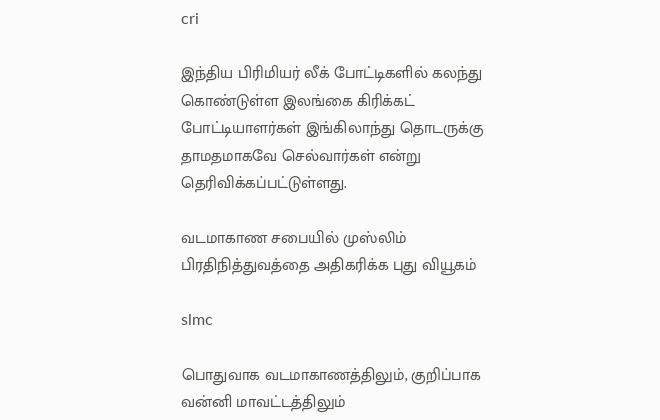cri

இந்திய பிரிமியர் லீக் போட்டிகளில் கலந்து கொண்டுள்ள இலங்கை கிரிக்கட் போட்டியாளர்கள் இங்கிலாந்து தொடருக்கு தாமதமாகவே செல்வார்கள் என்று தெரிவிக்கப்பட்டுள்ளது.

வடமாகாண சபையில் முஸ்லிம் பிரதிநித்துவத்தை அதிகரிக்க புது வியூகம்

slmc

பொதுவாக வடமாகாணத்திலும், குறிப்பாக வன்னி மாவட்டத்திலும்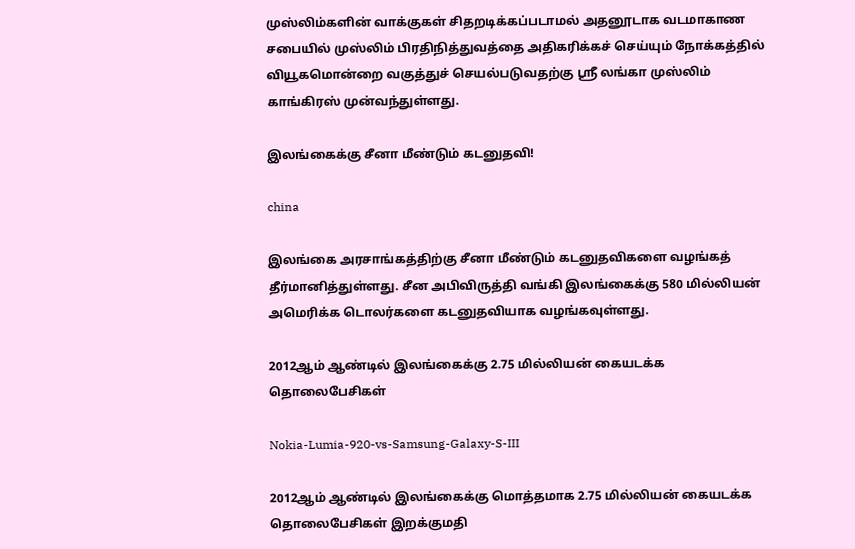முஸ்லிம்களின் வாக்குகள் சிதறடிக்கப்படாமல் அதனூடாக வடமாகாண சபையில் முஸ்லிம் பிரதிநித்துவத்தை அதிகரிக்கச் செய்யும் நோக்கத்தில் வியூகமொன்றை வகுத்துச் செயல்படுவதற்கு ஸ்ரீ லங்கா முஸ்லிம் காங்கிரஸ் முன்வந்துள்ளது.

இலங்கைக்கு சீனா மீண்டும் கடனுதவி!

china

இலங்கை அரசாங்கத்திற்கு சீனா மீண்டும் கடனுதவிகளை வழங்கத் தீர்மானித்துள்ளது. சீன அபிவிருத்தி வங்கி இலங்கைக்கு 580 மில்லியன் அமெரிக்க டொலர்களை கடனுதவியாக வழங்கவுள்ளது.

2012ஆம் ஆண்டில் இலங்கைக்கு 2.75 மில்லியன் கையடக்க தொலைபேசிகள்

Nokia-Lumia-920-vs-Samsung-Galaxy-S-III

2012ஆம் ஆண்டில் இலங்கைக்கு மொத்தமாக 2.75 மில்லியன் கையடக்க தொலைபேசிகள் இறக்குமதி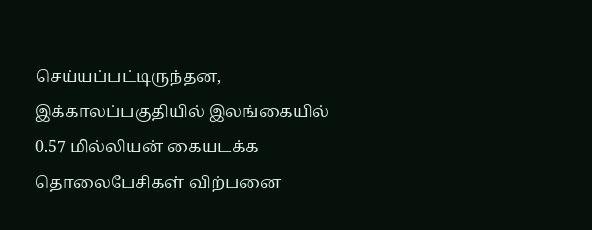செய்யப்பட்டிருந்தன, இக்காலப்பகுதியில் இலங்கையில்  0.57 மில்லியன் கையடக்க தொலைபேசிகள் விற்பனை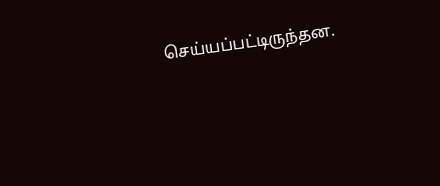செய்யப்பட்டிருந்தன.